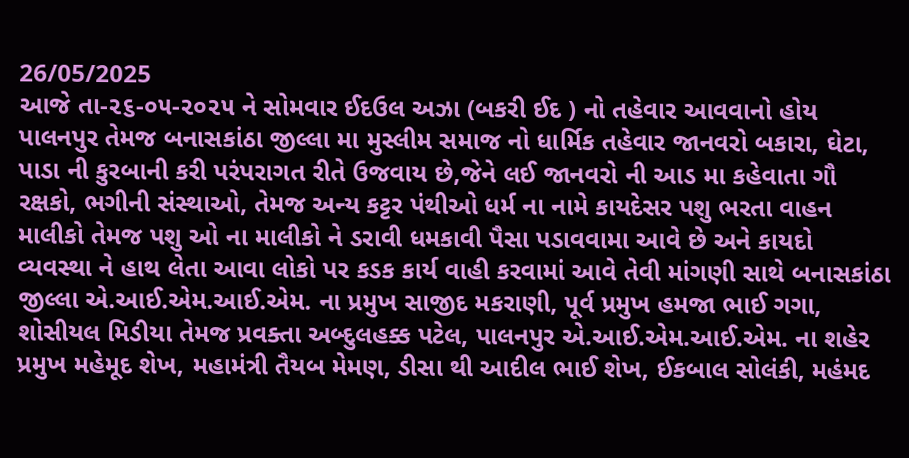26/05/2025
આજે તા-૨૬-૦૫-૨૦૨૫ ને સોમવાર ઈદઉલ અઝા (બકરી ઈદ ) નો તહેવાર આવવાનો હોય પાલનપુર તેમજ બનાસકાંઠા જીલ્લા મા મુસ્લીમ સમાજ નો ધાર્મિક તહેવાર જાનવરો બકારા, ઘેટા, પાડા ની કુરબાની કરી પરંપરાગત રીતે ઉજવાય છે,જેને લઈ જાનવરો ની આડ મા કહેવાતા ગૌ રક્ષકો, ભગીની સંસ્થાઓ, તેમજ અન્ય કટ્ટર પંથીઓ ધર્મ ના નામે કાયદેસર પશુ ભરતા વાહન માલીકો તેમજ પશુ ઓ ના માલીકો ને ડરાવી ધમકાવી પૈસા પડાવવામા આવે છે અને કાયદો વ્યવસ્થા ને હાથ લેતા આવા લોકો પર કડક કાર્ય વાહી કરવામાં આવે તેવી માંગણી સાથે બનાસકાંઠા જીલ્લા એ.આઈ.એમ.આઈ.એમ. ના પ્રમુખ સાજીદ મકરાણી, પૂર્વ પ્રમુખ હમજા ભાઈ ગગા, શોસીયલ મિડીયા તેમજ પ્રવક્તા અબ્દુલહક્ક પટેલ, પાલનપુર એ.આઈ.એમ.આઈ.એમ. ના શહેર પ્રમુખ મહેમૂદ શેખ, મહામંત્રી તૈયબ મેમણ, ડીસા થી આદીલ ભાઈ શેખ, ઈકબાલ સોલંકી, મહંમદ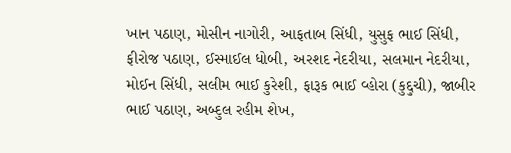ખાન પઠાણ, મોસીન નાગોરી, આફતાબ સિંધી, યુસુફ ભાઈ સિંધી, ફીરોજ પઠાણ, ઈસ્માઈલ ધોબી, અરશદ નેદરીયા, સલમાન નેદરીયા, મોઈન સિંધી, સલીમ ભાઈ કુરેશી, ફારૂક ભાઈ વ્હોરા (કુદ્દુચી), જાબીર ભાઈ પઠાણ, અબ્દુલ રહીમ શેખ,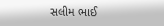સલીમ ભાઈ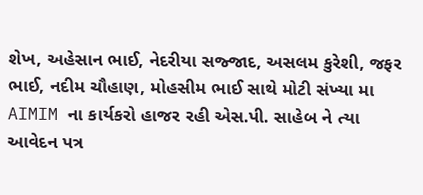શેખ, અહેસાન ભાઈ, નેદરીયા સજ્જાદ, અસલમ કુરેશી, જફર ભાઈ, નદીમ ચૌહાણ, મોહસીમ ભાઈ સાથે મોટી સંખ્યા મા AIMIM ના કાર્યકરો હાજર રહી એસ.પી. સાહેબ ને ત્યા આવેદન પત્ર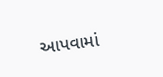આપવામાં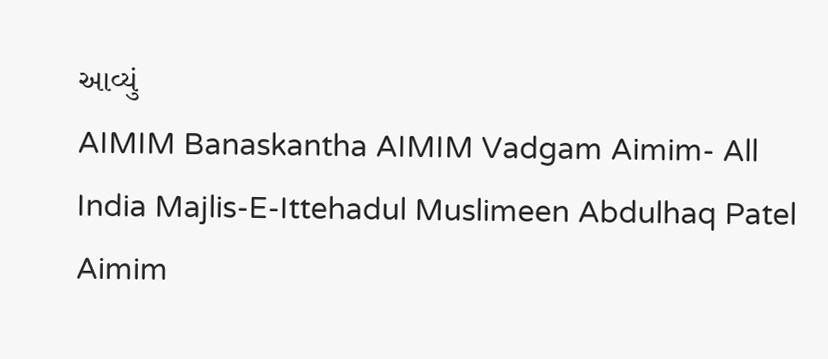આવ્યું
AIMIM Banaskantha AIMIM Vadgam Aimim- All India Majlis-E-Ittehadul Muslimeen Abdulhaq Patel Aimim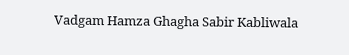Vadgam Hamza Ghagha Sabir Kabliwala